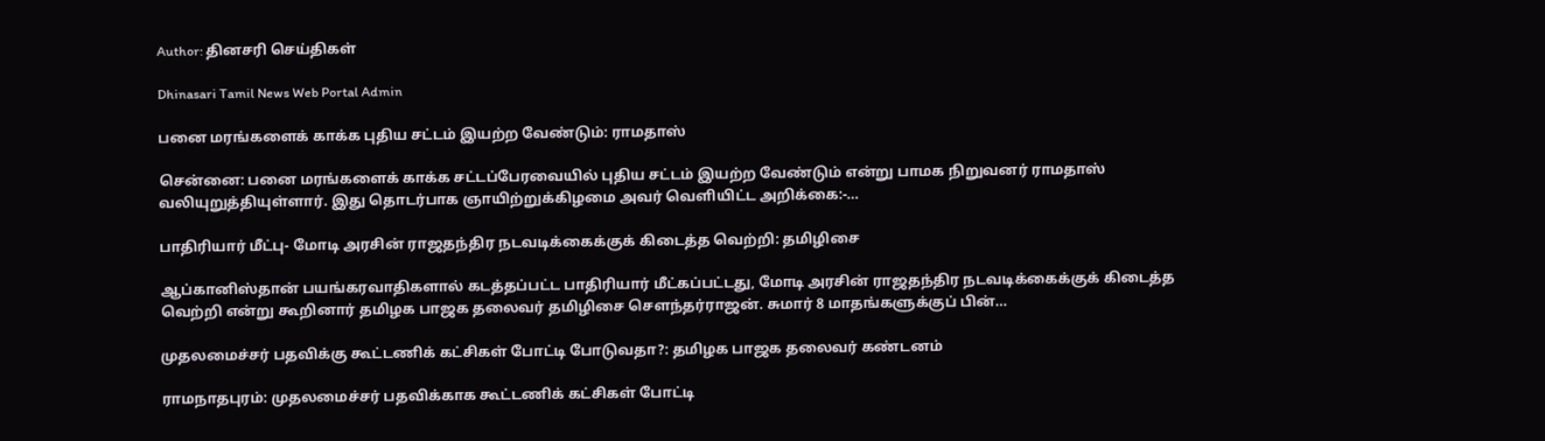Author: தினசரி செய்திகள்

Dhinasari Tamil News Web Portal Admin

பனை மரங்களைக் காக்க புதிய சட்டம் இயற்ற வேண்டும்: ராமதாஸ்

சென்னை: பனை மரங்களைக் காக்க சட்டப்பேரவையில் புதிய சட்டம் இயற்ற வேண்டும் என்று பாமக நிறுவனர் ராமதாஸ் வலியுறுத்தியுள்ளார். இது தொடர்பாக ஞாயிற்றுக்கிழமை அவர் வெளியிட்ட அறிக்கை:-...

பாதிரியார் மீட்பு- மோடி அரசின் ராஜதந்திர நடவடிக்கைக்குக் கிடைத்த வெற்றி: தமிழிசை

ஆப்கானிஸ்தான் பயங்கரவாதிகளால் கடத்தப்பட்ட பாதிரியார் மீட்கப்பட்டது, மோடி அரசின் ராஜதந்திர நடவடிக்கைக்குக் கிடைத்த வெற்றி என்று கூறினார் தமிழக பாஜக தலைவர் தமிழிசை சௌந்தர்ராஜன். சுமார் 8 மாதங்களுக்குப் பின்...

முதலமைச்சர் பதவிக்கு கூட்டணிக் கட்சிகள் போட்டி போடுவதா?: தமிழக பாஜக தலைவர் கண்டனம்

ராமநாதபுரம்: முதலமைச்சர் பதவிக்காக கூட்டணிக் கட்சிகள் போட்டி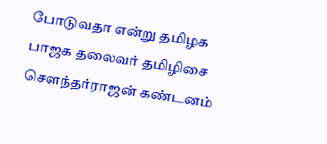போடுவதா என்று தமிழக பாஜக தலைவர் தமிழிசை சௌந்தர்ராஜன் கண்டனம்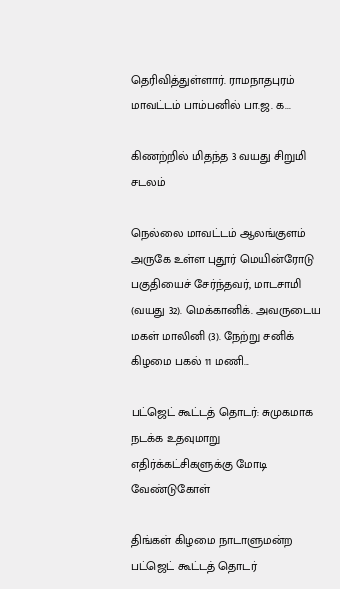தெரிவித்துள்ளார். ராமநாதபுரம் மாவட்டம் பாம்பனில் பா.ஜ. க...

கிணற்றில் மிதந்த 3 வயது சிறுமி சடலம்

நெல்லை மாவட்டம் ஆலங்குளம் அருகே உள்ள புதூர் மெயின்ரோடு பகுதியைச் சேர்ந்தவர், மாடசாமி (வயது 32). மெக்கானிக். அவருடைய மகள் மாலினி (3). நேற்று சனிக் கிழமை பகல் 11 மணி...

பட்ஜெட் கூட்டத் தொடர்: சுமுகமாக நடக்க உதவுமாறு எதிர்க்கட்சிகளுக்கு மோடி வேண்டுகோள்

திங்கள் கிழமை நாடாளுமன்ற பட்ஜெட் கூட்டத் தொடர்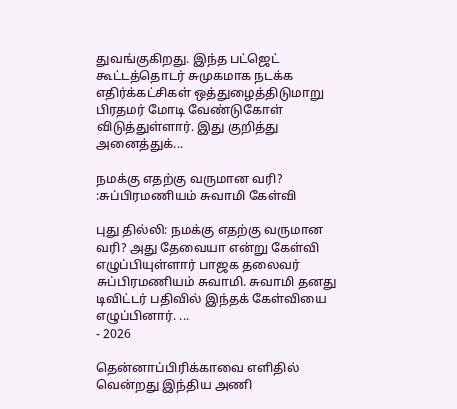துவங்குகிறது. இந்த பட்ஜெட் கூட்டத்தொடர் சுமுகமாக நடக்க எதிர்க்கட்சிகள் ஒத்துழைத்திடுமாறு பிரதமர் மோடி வேண்டுகோள் விடுத்துள்ளார். இது குறித்து அனைத்துக்...

நமக்கு எதற்கு வருமான வரி? :சுப்பிரமணியம் சுவாமி கேள்வி

புது தில்லி: நமக்கு எதற்கு வருமான வரி? அது தேவையா என்று கேள்வி எழுப்பியுள்ளார் பாஜக தலைவர் சுப்பிரமணியம் சுவாமி. சுவாமி தனது டிவிட்டர் பதிவில் இந்தக் கேள்வியை எழுப்பினார். ...
- 2026

தென்னாப்பிரிக்காவை எளிதில் வென்றது இந்திய அணி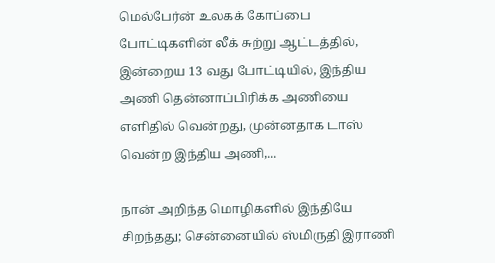மெல்பேர்ன் உலகக் கோப்பை போட்டிகளின் லீக் சுற்று ஆட்டத்தில், இன்றைய 13 வது போட்டியில், இந்திய அணி தென்னாப்பிரிக்க அணியை எளிதில் வென்றது, முன்னதாக டாஸ் வென்ற இந்திய அணி,...

நான் அறிந்த மொழிகளில் இந்தியே சிறந்தது; சென்னையில் ஸ்மிருதி இராணி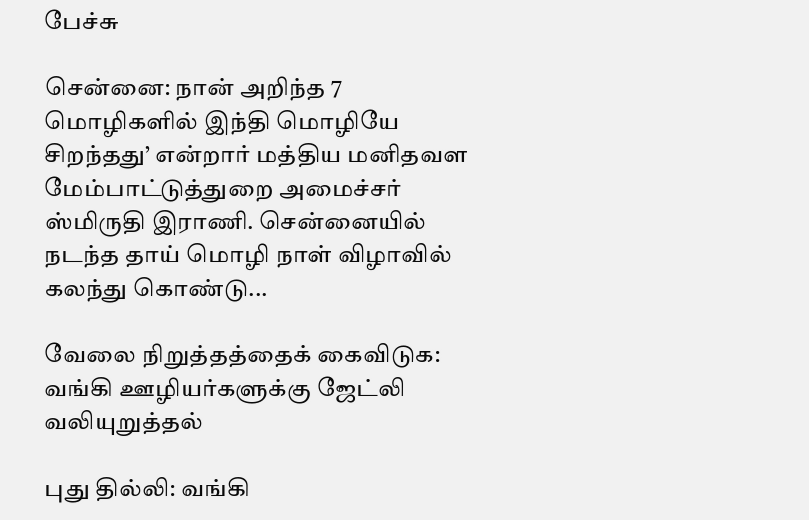பேச்சு

சென்னை: நான் அறிந்த 7 மொழிகளில் இந்தி மொழியே சிறந்தது’ என்றார் மத்திய மனிதவள மேம்பாட்டுத்துறை அமைச்சர் ஸ்மிருதி இராணி. சென்னையில் நடந்த தாய் மொழி நாள் விழாவில் கலந்து கொண்டு...

வேலை நிறுத்தத்தைக் கைவிடுக: வங்கி ஊழியர்களுக்கு ஜேட்லி வலியுறுத்தல்

புது தில்லி: வங்கி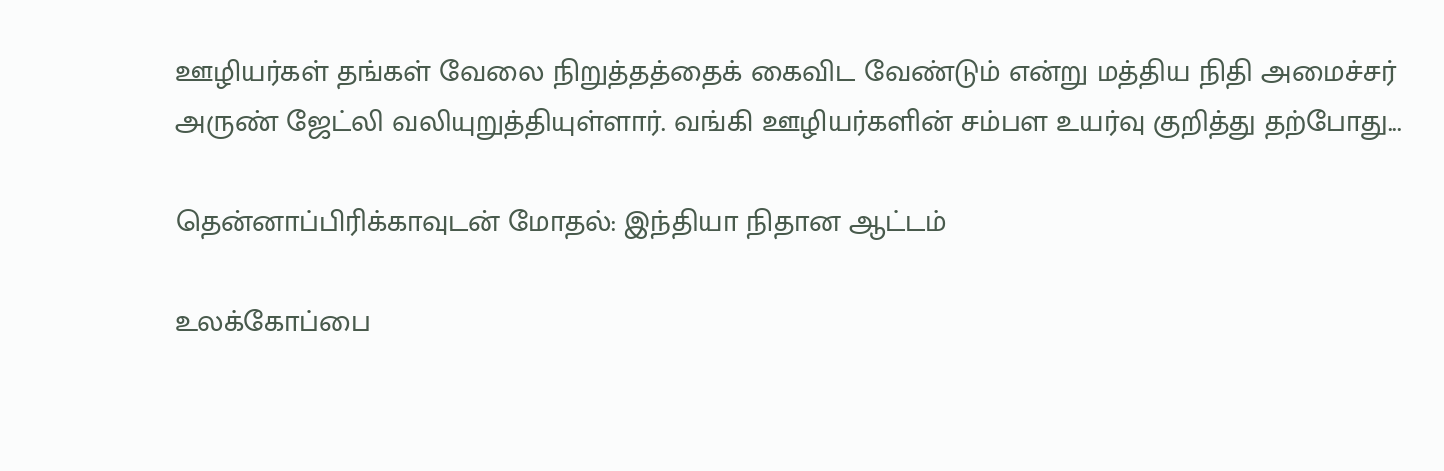ஊழியர்கள் தங்கள் வேலை நிறுத்தத்தைக் கைவிட வேண்டும் என்று மத்திய நிதி அமைச்சர் அருண் ஜேட்லி வலியுறுத்தியுள்ளார். வங்கி ஊழியர்களின் சம்பள உயர்வு குறித்து தற்போது...

தென்னாப்பிரிக்காவுடன் மோதல்: இந்தியா நிதான ஆட்டம்

உலக்கோப்பை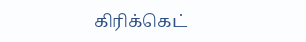கிரிக்கெட்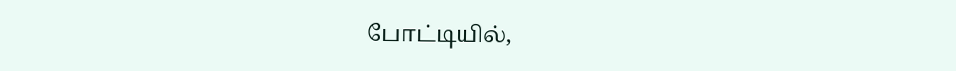போட்டியில்,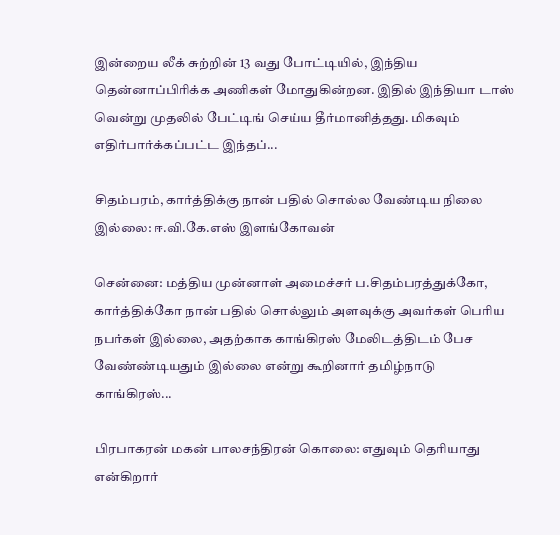இன்றைய லீக் சுற்றின் 13 வது போட்டியில், இந்திய தென்னாப்பிரிக்க அணிகள் மோதுகின்றன. இதில் இந்தியா டாஸ் வென்று முதலில் பேட்டிங் செய்ய தீர்மானித்தது. மிகவும் எதிர்பார்க்கப்பட்ட இந்தப்...

சிதம்பரம், கார்த்திக்கு நான் பதில் சொல்ல வேண்டிய நிலை இல்லை: ஈ.வி.கே.எஸ் இளங்கோவன்

சென்னை: மத்திய முன்னாள் அமைச்சர் ப.சிதம்பரத்துக்கோ, கார்த்திக்கோ நான் பதில் சொல்லும் அளவுக்கு அவர்கள் பெரிய நபர்கள் இல்லை, அதற்காக காங்கிரஸ் மேலிடத்திடம் பேச வேண்ண்டியதும் இல்லை என்று கூறினார் தமிழ்நாடு காங்கிரஸ்...

பிரபாகரன் மகன் பாலசந்திரன் கொலை: எதுவும் தெரியாது என்கிறார்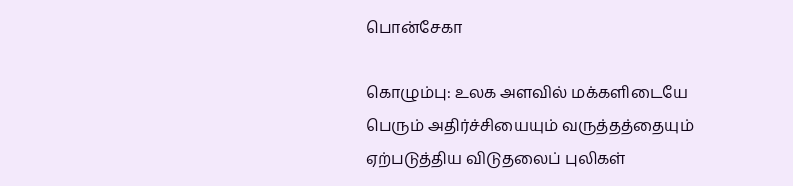பொன்சேகா

கொழும்பு: உலக அளவில் மக்களிடையே பெரும் அதிர்ச்சியையும் வருத்தத்தையும் ஏற்படுத்திய விடுதலைப் புலிகள்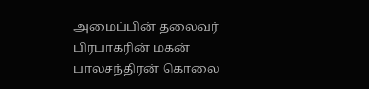அமைப்பின் தலைவர் பிரபாகரின் மகன் பாலசந்திரன் கொலை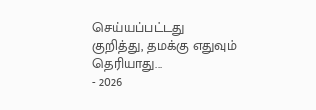செய்யப்பட்டது குறித்து, தமக்கு எதுவும் தெரியாது...
- 2026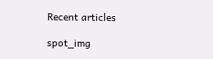Recent articles

spot_img